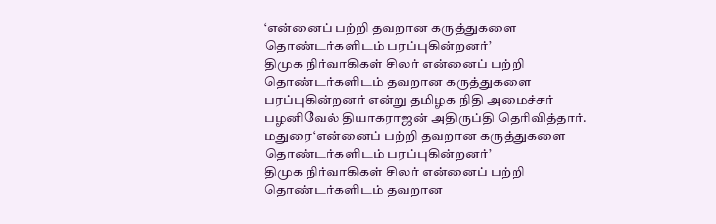‘என்னைப் பற்றி தவறான கருத்துகளை தொண்டர்களிடம் பரப்புகின்றனர்’
திமுக நிர்வாகிகள் சிலர் என்னைப் பற்றி தொண்டர்களிடம் தவறான கருத்துகளை பரப்புகின்றனர் என்று தமிழக நிதி அமைச்சர் பழனிவேல் தியாகராஜன் அதிருப்தி தெரிவித்தார்.
மதுரை‘என்னைப் பற்றி தவறான கருத்துகளை தொண்டர்களிடம் பரப்புகின்றனர்’
திமுக நிர்வாகிகள் சிலர் என்னைப் பற்றி தொண்டர்களிடம் தவறான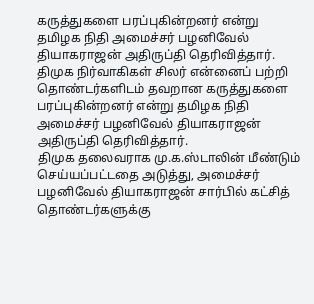கருத்துகளை பரப்புகின்றனர் என்று தமிழக நிதி அமைச்சர் பழனிவேல் தியாகராஜன் அதிருப்தி தெரிவித்தார்.
திமுக நிர்வாகிகள் சிலர் என்னைப் பற்றி தொண்டர்களிடம் தவறான கருத்துகளை பரப்புகின்றனர் என்று தமிழக நிதி அமைச்சர் பழனிவேல் தியாகராஜன் அதிருப்தி தெரிவித்தார்.
திமுக தலைவராக மு.க.ஸ்டாலின் மீண்டும் செய்யப்பட்டதை அடுத்து, அமைச்சர் பழனிவேல் தியாகராஜன் சார்பில் கட்சித் தொண்டர்களுக்கு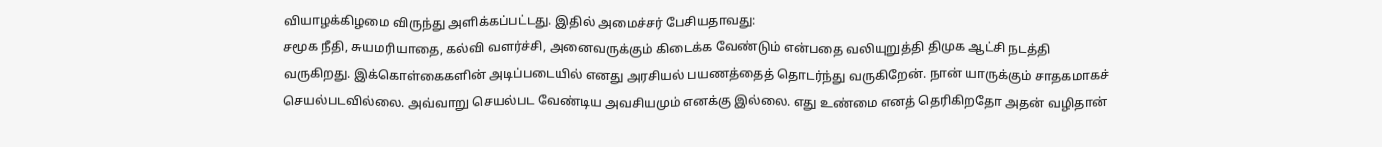வியாழக்கிழமை விருந்து அளிக்கப்பட்டது. இதில் அமைச்சர் பேசியதாவது:
சமூக நீதி, சுயமரியாதை, கல்வி வளர்ச்சி, அனைவருக்கும் கிடைக்க வேண்டும் என்பதை வலியுறுத்தி திமுக ஆட்சி நடத்தி வருகிறது. இக்கொள்கைகளின் அடிப்படையில் எனது அரசியல் பயணத்தைத் தொடர்ந்து வருகிறேன். நான் யாருக்கும் சாதகமாகச் செயல்படவில்லை. அவ்வாறு செயல்பட வேண்டிய அவசியமும் எனக்கு இல்லை. எது உண்மை எனத் தெரிகிறதோ அதன் வழிதான்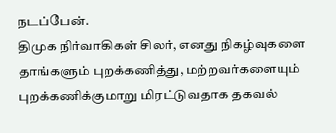நடப்பேன்.
திமுக நிர்வாகிகள் சிலர், எனது நிகழ்வுகளை தாங்களும் புறக்கணித்து, மற்றவர்களையும் புறக்கணிக்குமாறு மிரட்டுவதாக தகவல்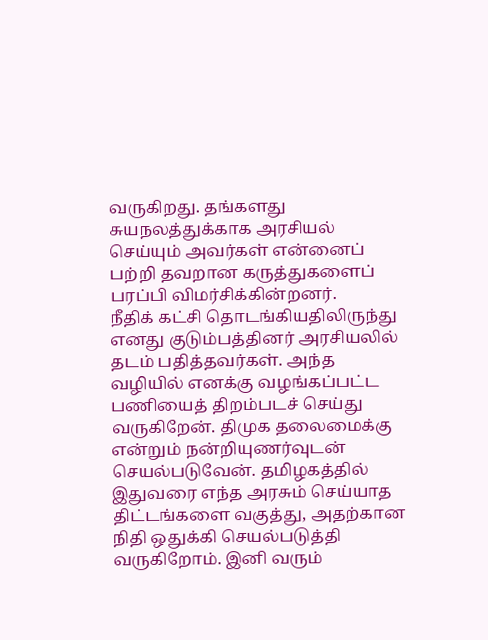வருகிறது. தங்களது சுயநலத்துக்காக அரசியல் செய்யும் அவர்கள் என்னைப் பற்றி தவறான கருத்துகளைப் பரப்பி விமர்சிக்கின்றனர்.
நீதிக் கட்சி தொடங்கியதிலிருந்து எனது குடும்பத்தினர் அரசியலில் தடம் பதித்தவர்கள். அந்த வழியில் எனக்கு வழங்கப்பட்ட பணியைத் திறம்படச் செய்து வருகிறேன். திமுக தலைமைக்கு என்றும் நன்றியுணர்வுடன் செயல்படுவேன். தமிழகத்தில் இதுவரை எந்த அரசும் செய்யாத திட்டங்களை வகுத்து, அதற்கான நிதி ஒதுக்கி செயல்படுத்தி வருகிறோம். இனி வரும்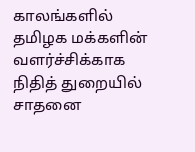காலங்களில் தமிழக மக்களின் வளர்ச்சிக்காக நிதித் துறையில் சாதனை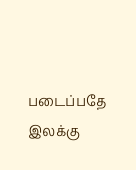படைப்பதே இலக்கு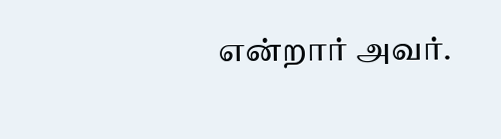என்றார் அவர்.